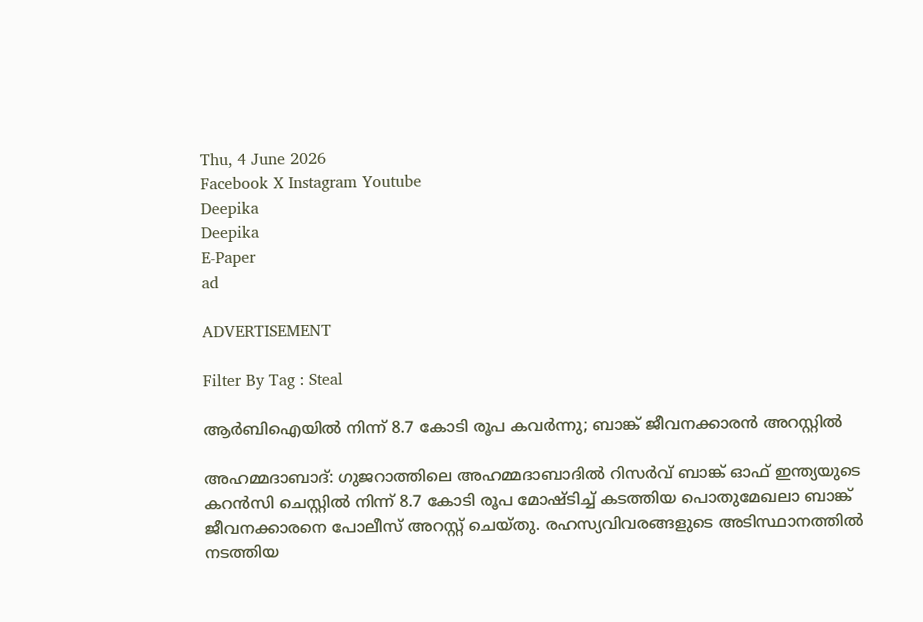Thu, 4 June 2026
Facebook X Instagram Youtube
Deepika
Deepika
E-Paper
ad

ADVERTISEMENT

Filter By Tag : Steal

ആർബിഐയിൽ നിന്ന് 8.7 കോടി രൂപ കവർന്നു; ബാങ്ക് ജീവനക്കാരൻ അറസ്റ്റിൽ

അഹമ്മദാബാദ്: ഗുജറാത്തിലെ അഹമ്മദാബാദിൽ റിസർവ് ബാങ്ക് ഓഫ് ഇന്ത്യയുടെ കറൻസി ചെസ്റ്റിൽ നിന്ന് 8.7 കോടി രൂപ മോഷ്ടിച്ച് കടത്തിയ പൊതുമേഖലാ ബാങ്ക് ജീവനക്കാരനെ പോലീസ് അറസ്റ്റ് ചെയ്തു. രഹസ്യവിവരങ്ങളുടെ അടിസ്ഥാനത്തിൽ നടത്തിയ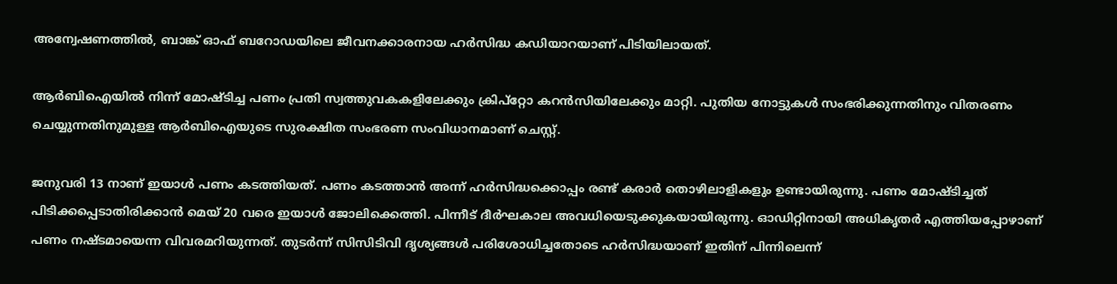അന്വേഷണത്തിൽ, ബാങ്ക് ഓഫ് ബറോഡയിലെ ജീവനക്കാരനായ ഹർസിദ്ധ കഡിയാറയാണ് പിടിയിലായത്.

ആർബിഐയിൽ നിന്ന് മോഷ്ടിച്ച പണം പ്രതി സ്വത്തുവകകളിലേക്കും ക്രിപ്റ്റോ കറൻസിയിലേക്കും മാറ്റി. പുതിയ നോട്ടുകൾ സംഭരിക്കുന്നതിനും വിതരണം ചെയ്യുന്നതിനുമുള്ള ആർബിഐയുടെ സുരക്ഷിത സംഭരണ സംവിധാനമാണ് ചെസ്റ്റ്.

ജനുവരി 13 നാണ് ഇയാൾ പണം കടത്തിയത്. പണം കടത്താൻ അന്ന് ഹർസിദ്ധക്കൊപ്പം രണ്ട് കരാർ തൊഴിലാളികളും ഉണ്ടായിരുന്നു. പണം മോഷ്ടിച്ചത് പിടിക്കപ്പെടാതിരിക്കാൻ മെയ് 20 വരെ ഇയാൾ ജോലിക്കെത്തി. പിന്നീട് ദീർഘകാല അവധിയെടുക്കുകയായിരുന്നു. ഓഡിറ്റിനായി അധികൃതർ എത്തിയപ്പോഴാണ് പണം നഷ്ടമായെന്ന വിവരമറിയുന്നത്. തുടർന്ന് സിസിടിവി ദൃശ്യങ്ങൾ പരിശോധിച്ചതോടെ ഹർസിദ്ധയാണ് ഇതിന് പിന്നിലെന്ന്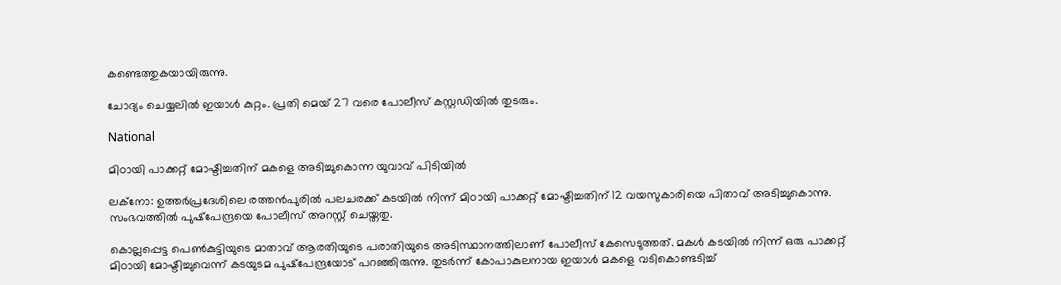കണ്ടെത്തുകയായിരുന്നു.

ചോദ്യം ചെയ്യലിൽ ഇയാൾ കുറ്റം. പ്രതി മെയ് 27 വരെ പോലീസ് കസ്റ്റഡിയിൽ തുടരും.

National

മിഠായി പാക്കറ്റ് മോഷ്ടിച്ചതിന് മകളെ അടിച്ചുകൊന്ന യുവാവ് പിടിയിൽ

ലക്നോ: ഉത്തർപ്രദേശിലെ രത്തന്‍പുരിൽ പലചരക്ക് കടയില്‍ നിന്ന് മിഠായി പാക്കറ്റ് മോഷ്ടിച്ചതിന് 12 വയസുകാരിയെ പിതാവ് അടിച്ചുകൊന്നു. സംഭവത്തിൽ പുഷ്‌പേന്ദ്രയെ പോലീസ് അറസ്റ്റ് ചെയ്തതു.

കൊല്ലപ്പെട്ട പെൺകുട്ടിയുടെ മാതാവ് ആരതിയുടെ പരാതിയുടെ അടിസ്ഥാനത്തിലാണ് പോലീസ് കേസെടുത്തത്. മകള്‍ കടയില്‍ നിന്ന് ഒരു പാക്കറ്റ് മിഠായി മോഷ്ടിച്ചുവെന്ന് കടയുടമ പുഷ്‌പേന്ദ്രയോട് പറഞ്ഞിരുന്നു. തുടർന്ന് കോപാകുലനായ ഇയാൾ മകളെ വടികൊണ്ടടിച്ച്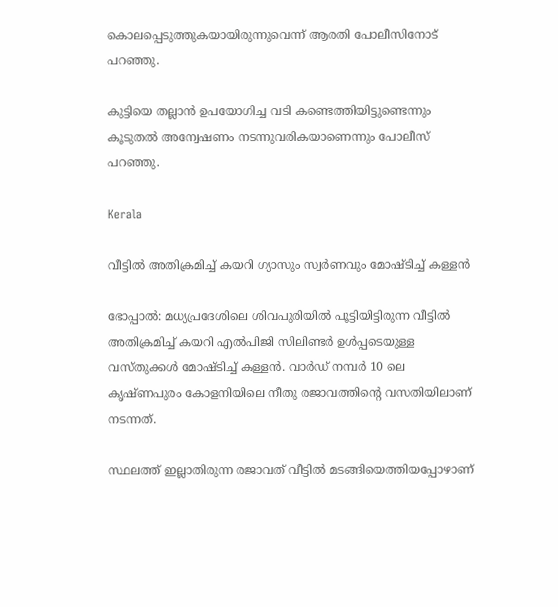കൊലപ്പെടുത്തുകയായിരുന്നുവെന്ന് ആരതി പോലീസിനോട് പറഞ്ഞു.

കുട്ടിയെ തല്ലാൻ ഉപയോഗിച്ച വടി കണ്ടെത്തിയിട്ടുണ്ടെന്നും കൂടുതൽ അന്വേഷണം നടന്നുവരികയാണെന്നും പോലീസ് പറഞ്ഞു.

Kerala

വീട്ടിൽ അതിക്രമിച്ച് കയറി ഗ്യാസും സ്വർണവും മോഷ്ടിച്ച് കള്ളൻ

ഭോപ്പാൽ: മധ്യപ്രദേശിലെ ശിവപുരിയിൽ പൂട്ടിയിട്ടിരുന്ന വീട്ടിൽ അതിക്രമിച്ച് കയറി എൽപിജി സിലിണ്ടർ ഉൾപ്പടെയുള്ള വസ്തുക്കൾ മോഷ്ടിച്ച് കള്ളൻ. വാർഡ് നമ്പർ 10 ലെ കൃഷ്ണപുരം കോളനിയിലെ നീതു രജാവത്തിന്‍റെ വസതിയിലാണ് നടന്നത്.

സ്ഥലത്ത് ഇല്ലാതിരുന്ന രജാവത് വീട്ടിൽ മടങ്ങിയെത്തിയപ്പോഴാണ്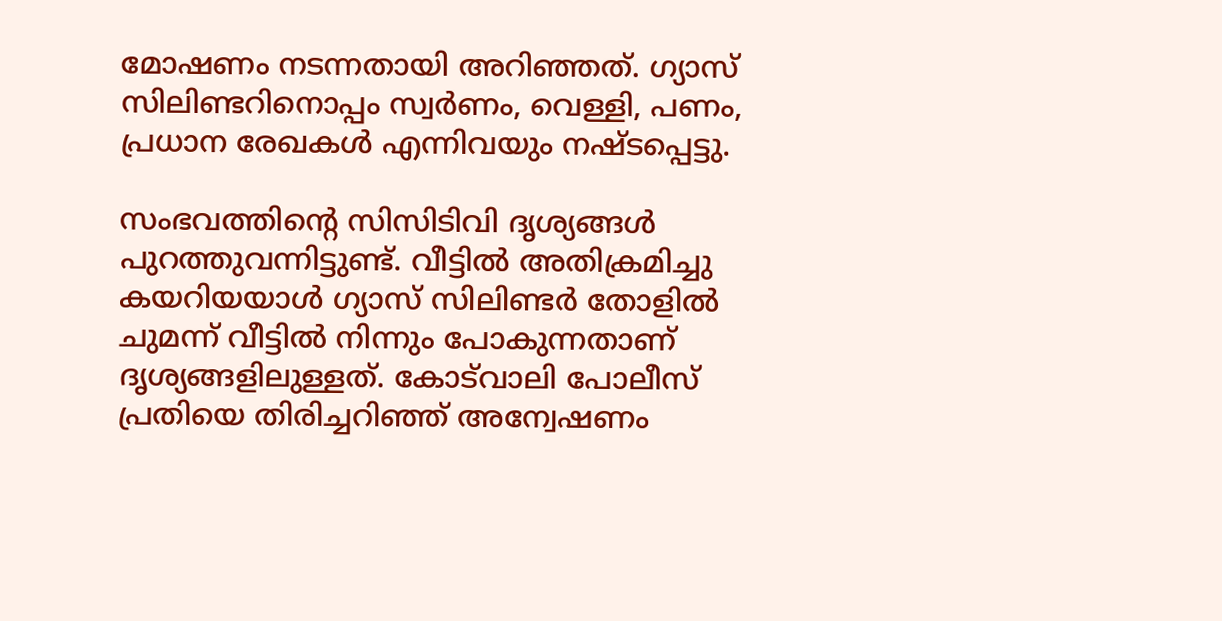മോഷണം നടന്നതായി അറിഞ്ഞത്. ഗ്യാസ് സിലിണ്ടറിനൊപ്പം സ്വർണം, വെള്ളി, പണം, പ്രധാന രേഖകൾ എന്നിവയും നഷ്ടപ്പെട്ടു.

സംഭവത്തിന്‍റെ സിസിടിവി ദൃശ്യങ്ങൾ പുറത്തുവന്നിട്ടുണ്ട്. വീട്ടിൽ അതിക്രമിച്ചു കയറിയയാൾ ഗ്യാസ് സിലിണ്ടർ തോളിൽ ചുമന്ന് വീട്ടിൽ നിന്നും പോകുന്നതാണ് ദൃശ്യങ്ങളിലുള്ളത്. കോട്‌വാലി പോലീസ് പ്രതിയെ തിരിച്ചറിഞ്ഞ് അന്വേഷണം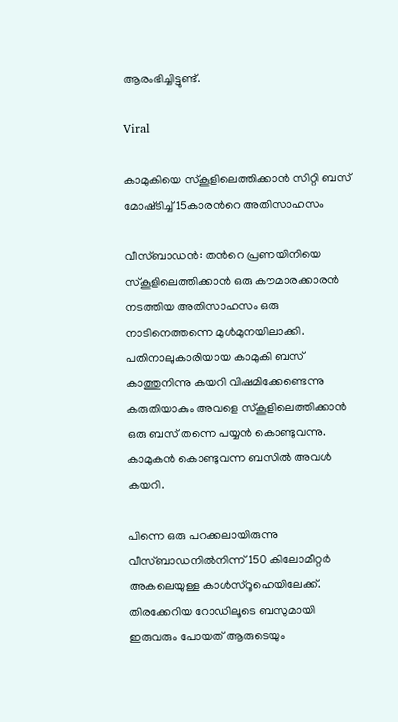ആരംഭിച്ചിട്ടുണ്ട്.

Viral

കാമുകിയെ സ്കൂളിലെത്തിക്കാൻ സിറ്റി ബസ് മോഷ്‌ടിച്ച് 15കാരന്‍റെ അതിസാഹസം

വീസ്ബാഡൻ: തന്‍റെ പ്രണയിനിയെ സ്കൂളിലെത്തിക്കാൻ ഒരു കൗമാരക്കാരൻ നടത്തിയ അതിസാഹസം ഒരു നാടിനെത്തന്നെ മുൾമുനയിലാക്കി. പതിനാലുകാരിയായ കാമുകി ബസ് കാത്തുനിന്നു കയറി വിഷമിക്കേണ്ടെന്നു കരുതിയാകും അവളെ സ്കൂളിലെത്തിക്കാൻ ഒരു ബസ് തന്നെ പയ്യൻ കൊണ്ടുവന്നു. കാമുകൻ കൊണ്ടുവന്ന ബസിൽ അവൾ കയറി.

പിന്നെ ഒരു പറക്കലായിരുന്നു വീസ്ബാഡനിൽനിന്ന് 150 കിലോമീറ്റർ അകലെയുള്ള കാൾസ്‌റൂഹെയിലേക്ക്. തിരക്കേറിയ റോഡിലൂടെ ബസുമായി ഇരുവരും പോയത് ആരുടെയും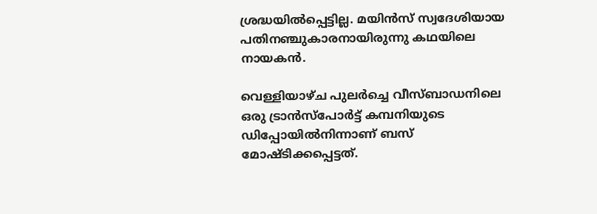ശ്രദ്ധയിൽപ്പെട്ടില്ല. മയിൻസ് സ്വദേശിയായ പതിനഞ്ചുകാരനായിരുന്നു കഥയിലെ നായകൻ.

വെള്ളിയാഴ്ച പുലർച്ചെ വീസ്ബാഡനിലെ ഒരു ട്രാൻസ്‌പോർട്ട് കമ്പനിയുടെ ഡിപ്പോയിൽനിന്നാണ് ബസ് മോഷ്ടിക്കപ്പെട്ടത്.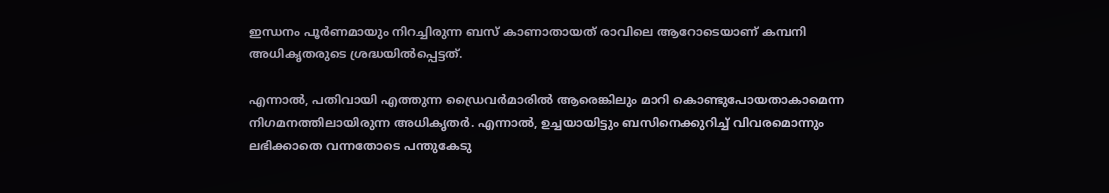ഇന്ധനം പൂർണമായും നിറച്ചിരുന്ന ബസ് കാണാതായത് രാവിലെ ആറോടെയാണ് കമ്പനി അധികൃതരുടെ ശ്രദ്ധയിൽപ്പെട്ടത്.

എന്നാൽ, പതിവായി എത്തുന്ന ഡ്രൈവർമാരിൽ ആരെങ്കിലും മാറി കൊണ്ടുപോയതാകാമെന്ന നിഗമനത്തിലായിരുന്ന അധികൃതർ. എന്നാൽ, ഉച്ചയായിട്ടും ബസിനെക്കുറിച്ച് വിവരമൊന്നും ലഭിക്കാതെ വന്നതോടെ പന്തുകേടു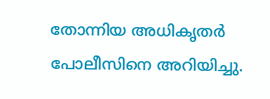തോന്നിയ അധികൃതർ പോലീസിനെ അറിയിച്ചു.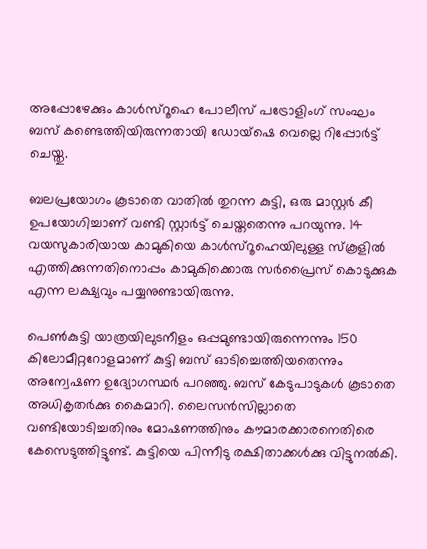അപ്പോഴേക്കും കാൾസ്‌റൂഹെ പോലീസ് പട്രോളിംഗ് സംഘം ബസ് കണ്ടെത്തിയിരുന്നതായി ഡോയ്ഷെ വെല്ലെ റിപ്പോർട്ട് ചെയ്തു.

ബലപ്രയോഗം കൂടാതെ വാതിൽ തുറന്ന കുട്ടി, ഒരു മാസ്റ്റർ കീ ഉപയോഗിച്ചാണ് വണ്ടി സ്റ്റാർട്ട് ചെയ്തതെന്നു പറയുന്നു. 14 വയസുകാരിയായ കാമുകിയെ കാൾസ്‌റൂഹെയിലുള്ള സ്‌കൂളിൽ എത്തിക്കുന്നതിനൊപ്പം കാമുകിക്കൊരു സർപ്രൈസ് കൊടുക്കുക എന്ന ലക്ഷ്യവും പയ്യനുണ്ടായിരുന്നു.

പെൺകുട്ടി യാത്രയിലുടനീളം ഒപ്പമുണ്ടായിരുന്നെന്നും 150 കിലോമീറ്ററോളമാണ് കുട്ടി ബസ് ഓടിച്ചെത്തിയതെന്നും അന്വേഷണ ഉദ്യോഗസ്ഥർ പറഞ്ഞു. ബസ് കേടുപാടുകൾ കൂടാതെ അധികൃതർക്കു കൈമാറി. ലൈസൻസില്ലാതെ വണ്ടിയോടിച്ചതിനും മോഷണത്തിനും കൗമാരക്കാരനെതിരെ കേസെടുത്തിട്ടുണ്ട്. കുട്ടിയെ പിന്നീടു രക്ഷിതാക്കൾക്കു വിട്ടുനൽകി.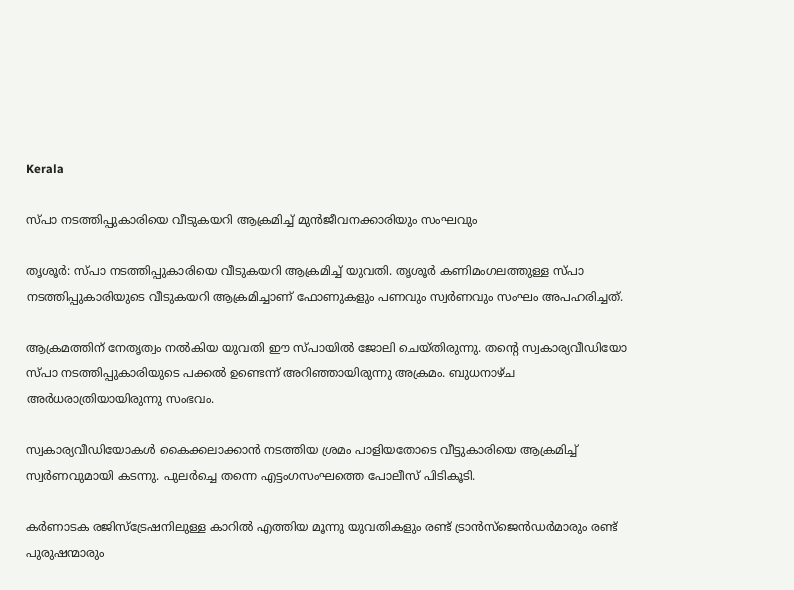Kerala

സ്പാ നടത്തിപ്പുകാരിയെ വീടുകയറി ആക്രമിച്ച് മുൻജീവനക്കാരിയും സംഘവും

തൃശൂര്‍: സ്പാ നടത്തിപ്പുകാരിയെ വീടുകയറി ആക്രമിച്ച് യുവതി. തൃശൂർ കണിമംഗലത്തുള്ള സ്പാ നടത്തിപ്പുകാരിയുടെ വീടുകയറി ആക്രമിച്ചാണ് ഫോണുകളും പണവും സ്വര്‍ണവും സംഘം അപഹരിച്ചത്.

ആക്രമത്തിന് നേതൃത്വം നൽകിയ യുവതി ഈ സ്പായിൽ ജോലി ചെയ്തിരുന്നു. തന്‍റെ സ്വകാര്യവീഡിയോ സ്പാ നടത്തിപ്പുകാരിയുടെ പക്കൽ ഉണ്ടെന്ന് അറിഞ്ഞായിരുന്നു അക്രമം. ബുധനാഴ്ച അര്‍ധരാത്രിയായിരുന്നു സംഭവം.

സ്വകാര്യവീഡിയോകള്‍ കൈക്കലാക്കാന്‍ നടത്തിയ ശ്രമം പാളിയതോടെ വീട്ടുകാരിയെ ആക്രമിച്ച് സ്വര്‍ണവുമായി കടന്നു. പുലർച്ചെ തന്നെ എട്ടംഗസംഘത്തെ പോലീസ് പിടികൂടി.

കര്‍ണാടക രജിസ്‌ട്രേഷനിലുള്ള കാറില്‍ എത്തിയ മൂന്നു യുവതികളും രണ്ട് ട്രാന്‍സ്‌ജെന്‍ഡര്‍മാരും രണ്ട് പുരുഷന്മാരും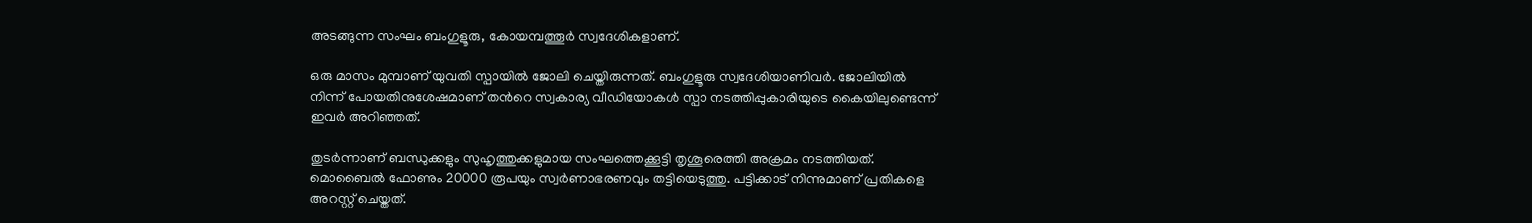അടങ്ങുന്ന സംഘം ബംഗുളൂരു, കോയമ്പത്തൂര്‍ സ്വദേശികളാണ്.

ഒരു മാസം മുമ്പാണ് യുവതി സ്പായില്‍ ജോലി ചെയ്തിരുന്നത്. ബംഗുളൂരു സ്വദേശിയാണിവര്‍. ജോലിയില്‍ നിന്ന് പോയതിനുശേഷമാണ് തന്‍റെ സ്വകാര്യ വീഡിയോകള്‍ സ്പാ നടത്തിപ്പുകാരിയുടെ കൈയിലുണ്ടെന്ന് ഇവര്‍ അറിഞ്ഞത്.

തുടര്‍ന്നാണ് ബന്ധുക്കളും സുഹൃത്തുക്കളുമായ സംഘത്തെക്കൂട്ടി തൃശൂരെത്തി അക്രമം നടത്തിയത്. മൊബൈല്‍ ഫോണും 20000 രൂപയും സ്വര്‍ണാഭരണവും തട്ടിയെടുത്തു. പട്ടിക്കാട് നിന്നുമാണ് പ്രതികളെ അറസ്റ്റ് ചെയ്തത്.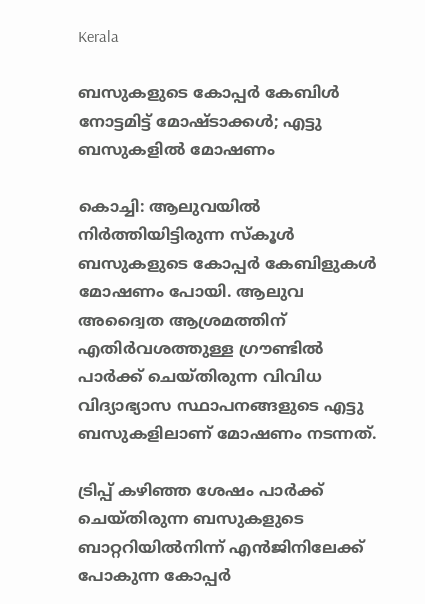Kerala

ബസുകളുടെ കോപ്പര്‍ കേബിള്‍ നോട്ടമിട്ട് മോഷ്ടാക്കള്‍; എട്ടു ബസുകളില്‍ മോഷണം

കൊച്ചി: ആലുവയില്‍ നിര്‍ത്തിയിട്ടിരുന്ന സ്‌കൂള്‍ ബസുകളുടെ കോപ്പര്‍ കേബിളുകള്‍ മോഷണം പോയി. ആലുവ അദ്വൈത ആശ്രമത്തിന് എതിര്‍വശത്തുള്ള ഗ്രൗണ്ടില്‍ പാര്‍ക്ക് ചെയ്തിരുന്ന വിവിധ വിദ്യാഭ്യാസ സ്ഥാപനങ്ങളുടെ എട്ടു ബസുകളിലാണ് മോഷണം നടന്നത്.

ട്രിപ്പ് കഴിഞ്ഞ ശേഷം പാര്‍ക്ക് ചെയ്തിരുന്ന ബസുകളുടെ ബാറ്ററിയില്‍നിന്ന് എന്‍ജിനിലേക്ക് പോകുന്ന കോപ്പര്‍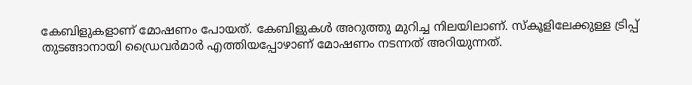കേബിളുകളാണ് മോഷണം പോയത്. കേബിളുകള്‍ അറുത്തു മുറിച്ച നിലയിലാണ്. സ്‌കൂളിലേക്കുള്ള ട്രിപ്പ് തുടങ്ങാനായി ഡ്രൈവര്‍മാര്‍ എത്തിയപ്പോഴാണ് മോഷണം നടന്നത് അറിയുന്നത്.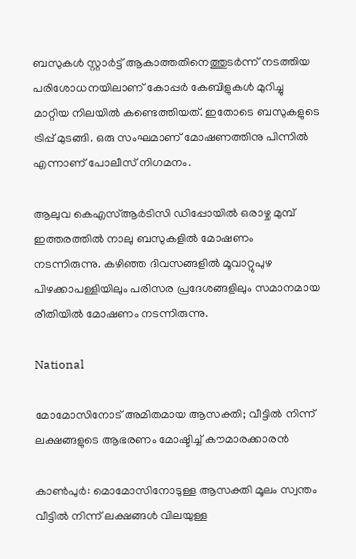ബസുകള്‍ സ്റ്റാര്‍ട്ട് ആകാത്തതിനെത്തുടര്‍ന്ന് നടത്തിയ പരിശോധനയിലാണ് കോപ്പര്‍ കേബിളുകള്‍ മുറിച്ചു മാറ്റിയ നിലയില്‍ കണ്ടെത്തിയത്. ഇതോടെ ബസുകളുടെ ട്രിപ്പ് മുടങ്ങി. ഒരു സംഘമാണ് മോഷണത്തിനു പിന്നില്‍ എന്നാണ് പോലീസ് നിഗമനം.

ആലുവ കെഎസ്ആര്‍ടിസി ഡിപ്പോയില്‍ ഒരാഴ്ച മുമ്പ് ഇത്തരത്തില്‍ നാലു ബസുകളില്‍ മോഷണം നടന്നിരുന്നു. കഴിഞ്ഞ ദിവസങ്ങളില്‍ മൂവാറ്റുപുഴ പിഴക്കാപള്ളിയിലും പരിസര പ്രദേശങ്ങളിലും സമാനമായ രീതിയില്‍ മോഷണം നടന്നിരുന്നു.

National

മോമോസിനോട് അമിതമായ ആസക്തി; വീട്ടിൽ നിന്ന് ലക്ഷങ്ങളുടെ ആഭരണം മോഷ്ടിച്ച് കൗമാരക്കാരൻ

കാൺപുർ: മൊമോസിനോടുള്ള ആസക്തി മൂലം സ്വന്തം വീട്ടിൽ നിന്ന് ലക്ഷങ്ങൾ വിലയുള്ള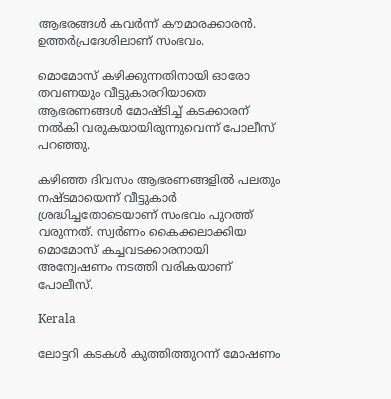ആഭരങ്ങൾ കവർന്ന് കൗമാരക്കാരൻ. ഉത്തർപ്രദേശിലാണ് സംഭവം.

മൊമോസ് കഴിക്കുന്നതിനായി ഓരോ തവണയും വീട്ടുകാരറിയാതെ ആഭരണങ്ങൾ മോഷ്ടിച്ച് കടക്കാരന് നൽകി വരുകയായിരുന്നുവെന്ന് പോലീസ് പറഞ്ഞു.

കഴിഞ്ഞ ദിവസം ആഭരണങ്ങളിൽ പലതും നഷ്ടമായെന്ന് വീട്ടുകാർ ശ്രദ്ധിച്ചതോടെയാണ് സംഭവം പുറത്ത് വരുന്നത്. സ്വർണം കൈക്കലാക്കിയ മൊമോസ് കച്ചവടക്കാരനായി അന്വേഷണം നടത്തി വരികയാണ് പോലീസ്.

Kerala

ലോട്ടറി കടകള്‍ കുത്തിത്തുറന്ന് മോഷണം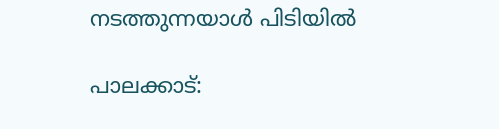നടത്തുന്നയാള്‍ പിടിയില്‍

പാലക്കാട്: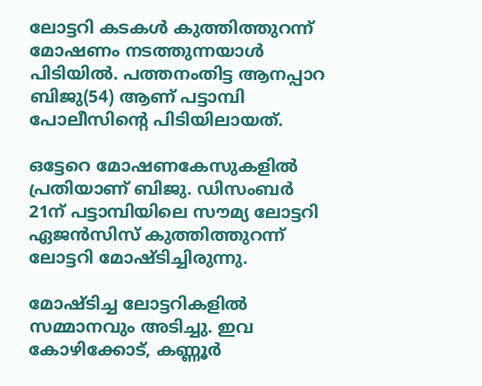ലോട്ടറി കടകള്‍ കുത്തിത്തുറന്ന് മോഷണം നടത്തുന്നയാള്‍ പിടിയില്‍. പത്തനംതിട്ട ആനപ്പാറ ബിജു(54) ആണ് പട്ടാമ്പി പോലീസിന്‍റെ പിടിയിലായത്.

ഒട്ടേറെ മോഷണകേസുകളില്‍ പ്രതിയാണ് ബിജു. ഡിസംബര്‍ 21ന് പട്ടാമ്പിയിലെ സൗമ്യ ലോട്ടറി ഏജന്‍സിസ് കുത്തിത്തുറന്ന് ലോട്ടറി മോഷ്ടിച്ചിരുന്നു.

മോഷ്ടിച്ച ലോട്ടറികളില്‍ സമ്മാനവും അടിച്ചു. ഇവ കോഴിക്കോട്, കണ്ണൂര്‍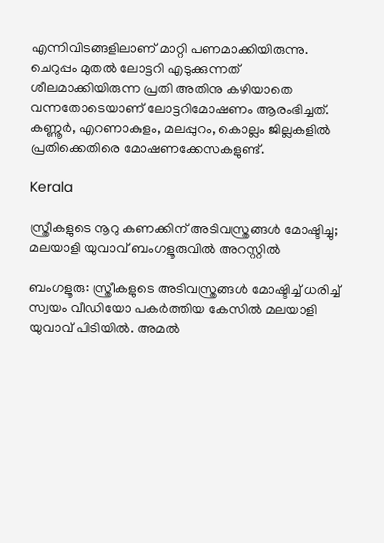എന്നിവിടങ്ങളിലാണ് മാറ്റി പണമാക്കിയിരുന്നു. ചെറുപ്പം മുതല്‍ ലോട്ടറി എടുക്കുന്നത് ശീലമാക്കിയിരുന്ന പ്രതി അതിനു കഴിയാതെ വന്നതോടെയാണ് ലോട്ടറിമോഷണം ആരംഭിച്ചത്. കണ്ണൂര്‍, എറണാകുളം, മലപ്പുറം, കൊല്ലം ജില്ലകളില്‍ പ്രതിക്കെതിരെ മോഷണക്കേസകളുണ്ട്.

Kerala

സ്ത്രീകളുടെ നൂറു കണക്കിന് അടിവസ്ത്രങ്ങൾ മോഷ്ടിച്ചു; മലയാളി യുവാവ് ബംഗളൂരുവിൽ അറസ്റ്റിൽ

ബംഗളൂരു: സ്ത്രീകളുടെ അടിവസ്ത്രങ്ങൾ മോഷ്ടിച്ച് ധരിച്ച് സ്വയം വീഡിയോ പകർത്തിയ കേസിൽ മലയാളി യുവാവ് പിടിയിൽ‌. അമൽ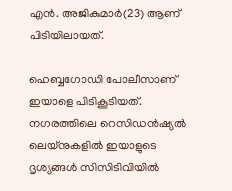എൻ. അജികുമാർ(23) ആണ് പിടിയിലായത്.

ഹെബ്ബഗോഡി പോലീസാണ് ഇയാളെ പിടികൂടിയത്. നഗരത്തിലെ റെസിഡൻഷ്യൽ ലെയ്‌നുകളിൽ ഇയാളുടെ ദൃശ്യങ്ങൾ സിസിടിവിയിൽ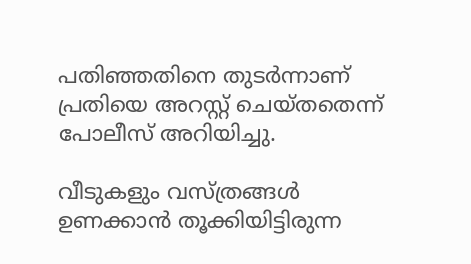പതിഞ്ഞതിനെ തുടർന്നാണ് പ്രതിയെ അറസ്റ്റ് ചെയ്തതെന്ന് പോലീസ് അറിയിച്ചു.

വീടുകളും വസ്ത്രങ്ങൾ ഉണക്കാൻ തൂക്കിയിട്ടിരുന്ന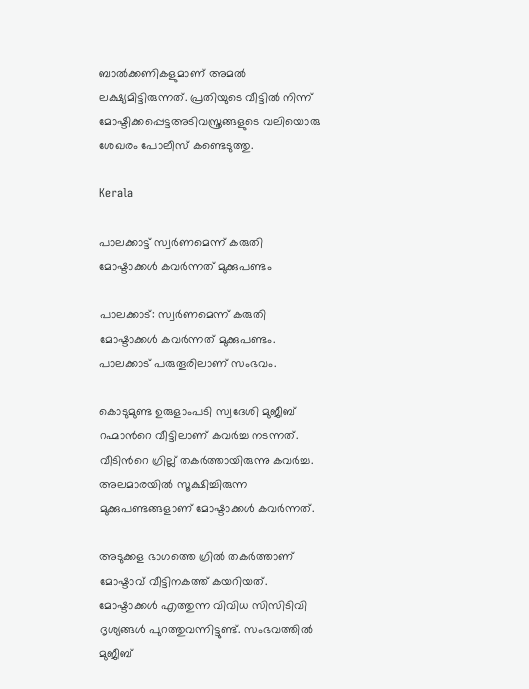ബാൽക്കണികളുമാണ് അമൽ ലക്ഷ്യമിട്ടിരുന്നത്. പ്രതിയുടെ വീട്ടിൽ നിന്ന് മോഷ്ടിക്കപ്പെട്ടഅടിവസ്ത്രങ്ങളുടെ വലിയൊരു ശേഖരം പോലീസ് കണ്ടെടുത്തു.

Kerala

പാലക്കാട്ട് സ്വർണമെന്ന് കരുതി മോഷ്ടാക്കൾ കവർന്നത് മുക്കുപണ്ടം

പാലക്കാട്: സ്വർണമെന്ന് കരുതി മോഷ്ടാക്കൾ കവർന്നത് മുക്കുപണ്ടം. പാലക്കാട് പരുതൂരിലാണ് സംഭവം.

കൊടുമുണ്ട ഉരുളാംപടി സ്വദേശി മുജീബ് റഹ്മാന്‍റെ വീട്ടിലാണ് കവർച്ച നടന്നത്. വീടിന്‍റെ ഗ്രില്ല് തകർത്തായിരുന്നു കവർച്ച. അലമാരയിൽ സൂക്ഷിച്ചിരുന്ന മുക്കുപണ്ടങ്ങളാണ് മോഷ്ടാക്കൾ കവർന്നത്.

അടുക്കള ഭാഗത്തെ ഗ്രിൽ തകർത്താണ് മോഷ്ടാവ് വീട്ടിനകത്ത് കയറിയത്. മോഷ്ടാക്കൾ എത്തുന്ന വിവിധ സിസിടിവി ദൃശ്യങ്ങൾ പുറത്തുവന്നിട്ടുണ്ട്. സംഭവത്തില്‍ മുജീബ്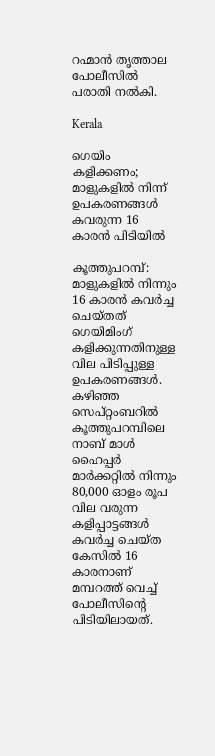റഹ്മാൻ തൃത്താല പോലീസിൽ പരാതി നൽകി.

Kerala

ഗെയിം കളിക്കണം; മാളുകളിൽ നിന്ന് ഉപകരണങ്ങൾ കവരുന്ന 16 കാരൻ പിടിയിൽ

കൂത്തുപറമ്പ്: മാളുകളിൽ നിന്നും 16 കാരൻ കവർച്ച ചെയ്തത് ഗെയിമിംഗ് കളിക്കുന്നതിനുള്ള വില പിടിപ്പുള്ള ഉപകരണങ്ങൾ. കഴിഞ്ഞ സെപ്റ്റംബറിൽ കൂത്തുപറമ്പിലെ നാബ് മാൾ ഹൈപ്പർ മാർക്കറ്റിൽ നിന്നും 80,000 ഓളം രൂപ വില വരുന്ന കളിപ്പാട്ടങ്ങൾ കവർച്ച ചെയ്ത കേസിൽ 16 കാരനാണ് മമ്പറത്ത് വെച്ച് പോലീസിന്‍റെ പിടിയിലായത്.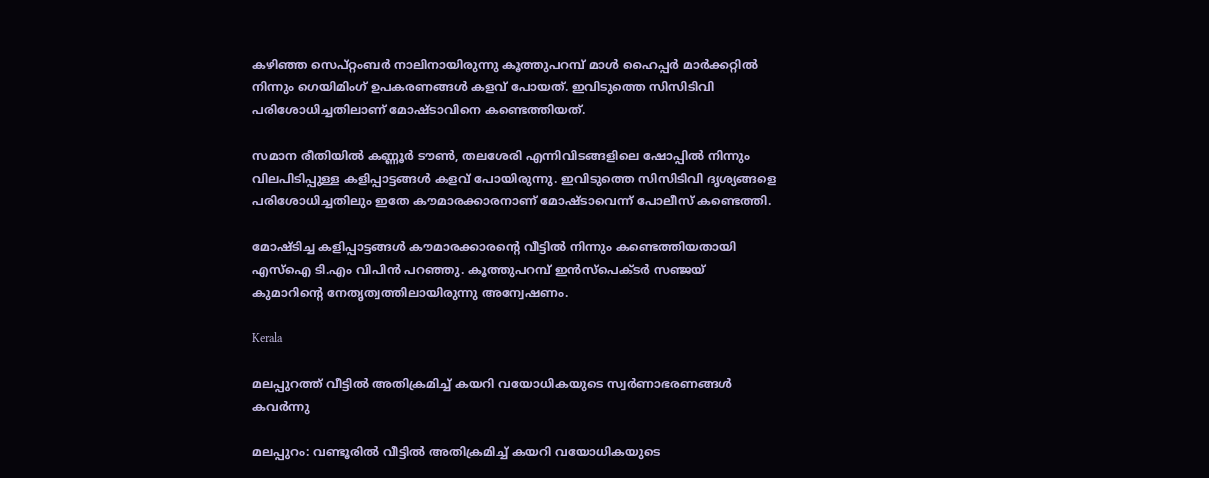കഴിഞ്ഞ സെപ്റ്റംബർ നാലിനായിരുന്നു കൂത്തുപറമ്പ് മാൾ ഹൈപ്പർ മാർക്കറ്റിൽ നിന്നും ഗെയിമിംഗ് ഉപകരണങ്ങൾ കളവ് പോയത്. ഇവിടുത്തെ സിസിടിവി പരിശോധിച്ചതിലാണ് മോഷ്ടാവിനെ കണ്ടെത്തിയത്.

സമാന രീതിയിൽ കണ്ണൂർ ടൗൺ, തലശേരി എന്നിവിടങ്ങളിലെ ഷോപ്പിൽ നിന്നും വിലപിടിപ്പുള്ള കളിപ്പാട്ടങ്ങൾ കളവ് പോയിരുന്നു. ഇവിടുത്തെ സിസിടിവി ദൃശ്യങ്ങളെ പരിശോധിച്ചതിലും ഇതേ കൗമാരക്കാരനാണ് മോഷ്ടാവെന്ന് പോലീസ് കണ്ടെത്തി.

മോഷ്ടിച്ച കളിപ്പാട്ടങ്ങൾ കൗമാരക്കാരന്‍റെ വീട്ടിൽ നിന്നും കണ്ടെത്തിയതായി എസ്ഐ ടി.എം വിപിൻ പറഞ്ഞു. കൂത്തുപറമ്പ് ഇൻസ്പെക്ടർ സഞ്ജയ് കുമാറിന്‍റെ നേതൃത്വത്തിലായിരുന്നു അന്വേഷണം.

Kerala

മലപ്പുറത്ത് വീട്ടിൽ അതിക്രമിച്ച് കയറി വയോധികയുടെ സ്വർണാഭരണങ്ങൾ കവർന്നു

മലപ്പുറം: വണ്ടൂരിൽ വീട്ടിൽ അതിക്രമിച്ച് കയറി വയോധികയുടെ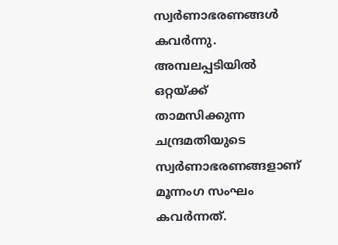സ്വർണാഭരണങ്ങൾ കവർന്നു. അമ്പലപ്പടിയിൽ ഒറ്റയ്ക്ക് താമസിക്കുന്ന ചന്ദ്രമതിയുടെ സ്വർണാഭരണങ്ങളാണ് മൂന്നംഗ സംഘം കവർന്നത്.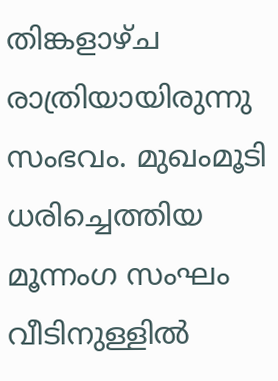തിങ്കളാഴ്ച രാത്രിയായിരുന്നു സംഭവം. മുഖംമൂടി ധരിച്ചെത്തിയ മൂന്നംഗ സംഘം വീടിനുള്ളിൽ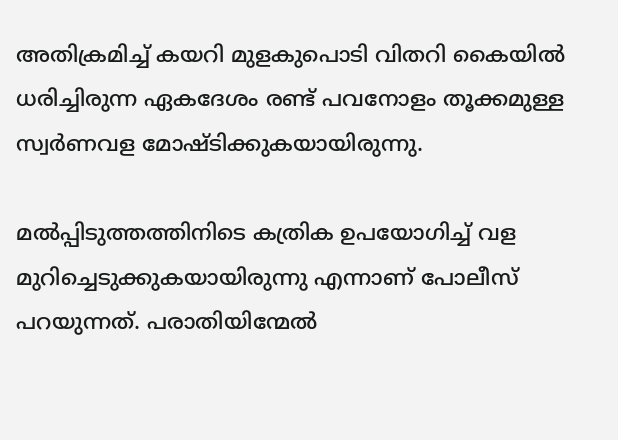അതിക്രമിച്ച് കയറി മുളകുപൊടി വിതറി കൈയിൽ ധരിച്ചിരുന്ന ഏകദേശം രണ്ട് പവനോളം തൂക്കമുള്ള സ്വർണവള മോഷ്ടിക്കുകയായിരുന്നു.

മൽപ്പിടുത്തത്തിനിടെ കത്രിക ഉപയോഗിച്ച് വള മുറിച്ചെടുക്കുകയായിരുന്നു എന്നാണ് പോലീസ് പറയുന്നത്. പരാതിയിന്മേൽ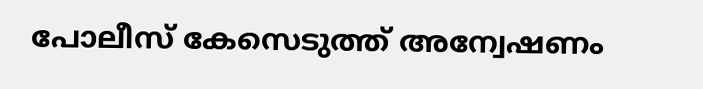പോലീസ് കേസെടുത്ത് അന്വേഷണം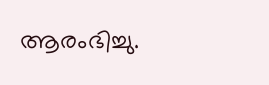ആരംഭിച്ചു.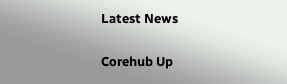Latest News

Corehub Up